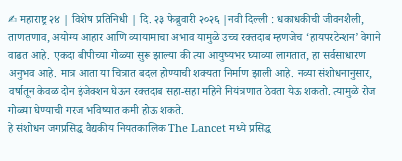✍ महाराष्ट्र २४ | विशेष प्रतिनिधी | दि. २३ फेब्रुवारी २०२६ |नवी दिल्ली : धकाधकीची जीवनशैली, ताणतणाव, अयोग्य आहार आणि व्यायामाचा अभाव यामुळे उच्च रक्तदाब म्हणजेच ‘हायपरटेन्शन’ वेगाने वाढत आहे. एकदा बीपीच्या गोळ्या सुरू झाल्या की त्या आयुष्यभर घ्याव्या लागतात, हा सर्वसाधारण अनुभव आहे. मात्र आता या चित्रात बदल होण्याची शक्यता निर्माण झाली आहे. नव्या संशोधनानुसार, वर्षातून केवळ दोन इंजेक्शन घेऊन रक्तदाब सहा-सहा महिने नियंत्रणात ठेवता येऊ शकतो. त्यामुळे रोज गोळ्या घेण्याची गरज भविष्यात कमी होऊ शकते.
हे संशोधन जगप्रसिद्ध वैद्यकीय नियतकालिक The Lancet मध्ये प्रसिद्ध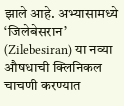झाले आहे. अभ्यासामध्ये ‘जिलेबेसरान’ (Zilebesiran) या नव्या औषधाची क्लिनिकल चाचणी करण्यात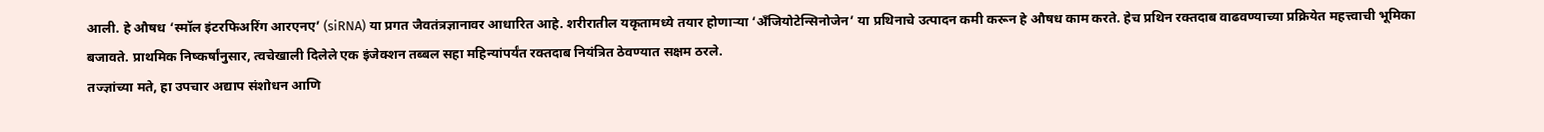आली. हे औषध ‘स्मॉल इंटरफिअरिंग आरएनए’ (siRNA) या प्रगत जैवतंत्रज्ञानावर आधारित आहे. शरीरातील यकृतामध्ये तयार होणाऱ्या ‘अँजियोटेन्सिनोजेन’ या प्रथिनाचे उत्पादन कमी करून हे औषध काम करते. हेच प्रथिन रक्तदाब वाढवण्याच्या प्रक्रियेत महत्त्वाची भूमिका बजावते. प्राथमिक निष्कर्षांनुसार, त्वचेखाली दिलेले एक इंजेक्शन तब्बल सहा महिन्यांपर्यंत रक्तदाब नियंत्रित ठेवण्यात सक्षम ठरले.
तज्ज्ञांच्या मते, हा उपचार अद्याप संशोधन आणि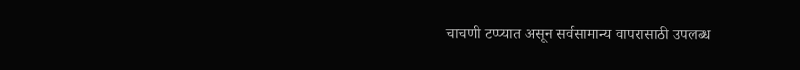चाचणी टप्प्यात असून सर्वसामान्य वापरासाठी उपलब्ध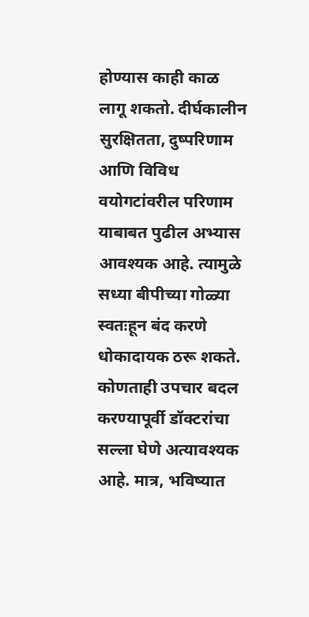होण्यास काही काळ लागू शकतो. दीर्घकालीन सुरक्षितता, दुष्परिणाम आणि विविध वयोगटांवरील परिणाम याबाबत पुढील अभ्यास आवश्यक आहे. त्यामुळे सध्या बीपीच्या गोळ्या स्वतःहून बंद करणे धोकादायक ठरू शकते. कोणताही उपचार बदल करण्यापूर्वी डॉक्टरांचा सल्ला घेणे अत्यावश्यक आहे. मात्र, भविष्यात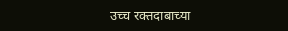उच्च रक्तदाबाच्या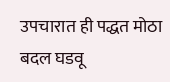उपचारात ही पद्धत मोठा बदल घडवू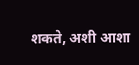शकते, अशी आशा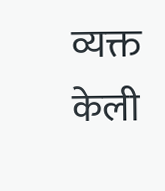व्यक्त केली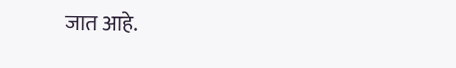जात आहे.